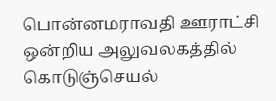பொன்னமராவதி ஊராட்சி ஒன்றிய அலுவலகத்தில் கொடுஞ்செயல்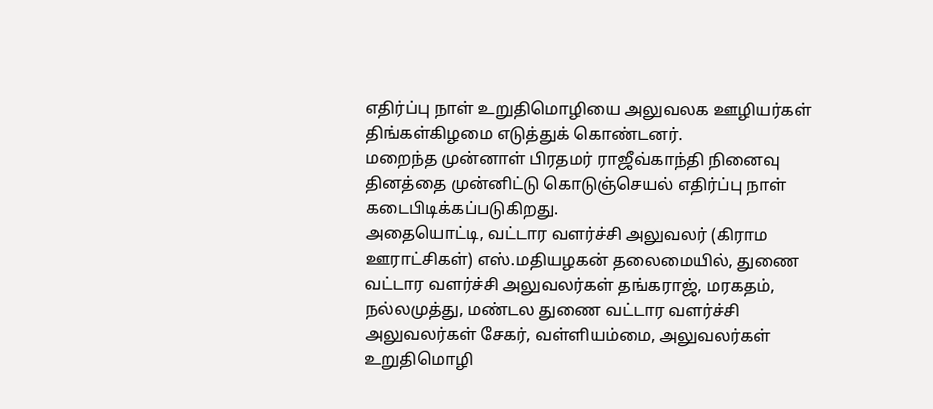எதிர்ப்பு நாள் உறுதிமொழியை அலுவலக ஊழியர்கள் திங்கள்கிழமை எடுத்துக் கொண்டனர்.
மறைந்த முன்னாள் பிரதமர் ராஜீவ்காந்தி நினைவு தினத்தை முன்னிட்டு கொடுஞ்செயல் எதிர்ப்பு நாள் கடைபிடிக்கப்படுகிறது.
அதையொட்டி, வட்டார வளர்ச்சி அலுவலர் (கிராம ஊராட்சிகள்) எஸ்.மதியழகன் தலைமையில், துணை வட்டார வளர்ச்சி அலுவலர்கள் தங்கராஜ், மரகதம், நல்லமுத்து, மண்டல துணை வட்டார வளர்ச்சி அலுவலர்கள் சேகர், வள்ளியம்மை, அலுவலர்கள் உறுதிமொழி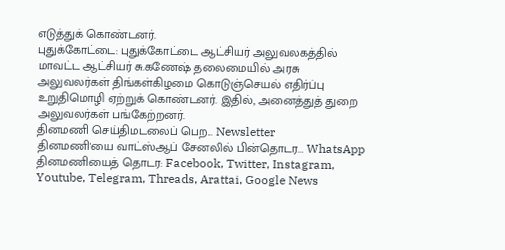எடுத்துக் கொண்டனர்.
புதுக்கோட்டை: புதுக்கோட்டை ஆட்சியர் அலுவலகத்தில் மாவட்ட ஆட்சியர் சு.கணேஷ் தலைமையில் அரசு அலுவலர்கள் திங்கள்கிழமை கொடுஞ்செயல் எதிர்ப்பு உறுதிமொழி ஏற்றுக் கொண்டனர். இதில், அனைத்துத் துறை அலுவலர்கள் பங்கேற்றனர்.
தினமணி செய்திமடலைப் பெற... Newsletter
தினமணி'யை வாட்ஸ்ஆப் சேனலில் பின்தொடர... WhatsApp
தினமணியைத் தொடர: Facebook, Twitter, Instagram, Youtube, Telegram, Threads, Arattai, Google News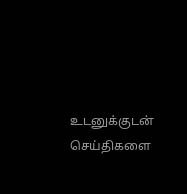உடனுக்குடன் செய்திகளை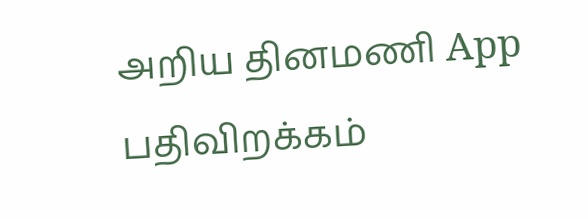அறிய தினமணி App பதிவிறக்கம்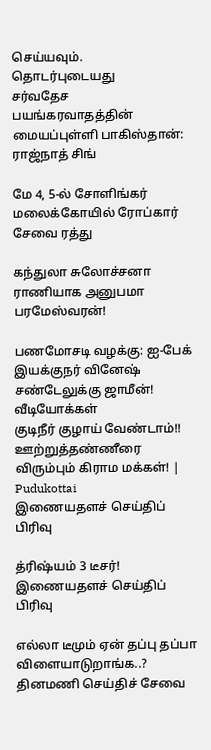செய்யவும்.
தொடர்புடையது
சர்வதேச பயங்கரவாதத்தின் மையப்புள்ளி பாகிஸ்தான்: ராஜ்நாத் சிங்

மே 4, 5-ல் சோளிங்கர் மலைக்கோயில் ரோப்கார் சேவை ரத்து

கந்துலா சுலோச்சனா ராணியாக அனுபமா பரமேஸ்வரன்!

பணமோசடி வழக்கு: ஐ-பேக் இயக்குநர் வினேஷ் சண்டேலுக்கு ஜாமீன்!
வீடியோக்கள்
குடிநீர் குழாய் வேண்டாம்!! ஊற்றுத்தண்ணீரை விரும்பும் கிராம மக்கள்! | Pudukottai
இணையதளச் செய்திப் பிரிவு

த்ரிஷ்யம் 3 டீசர்!
இணையதளச் செய்திப் பிரிவு

எல்லா டீமும் ஏன் தப்பு தப்பா விளையாடுறாங்க..?
தினமணி செய்திச் சேவை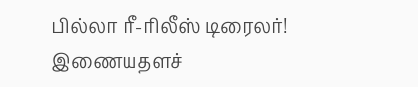பில்லா ரீ-ரிலீஸ் டிரைலர்!
இணையதளச்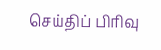செய்திப் பிரிவு